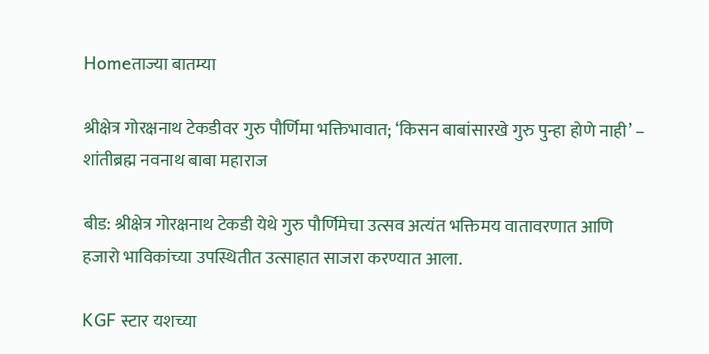Homeताज्या बातम्या

श्रीक्षेत्र गोरक्षनाथ टेकडीवर गुरु पौर्णिमा भक्तिभावात; ‘किसन बाबांसारखे गुरु पुन्हा होणे नाही’ – शांतीब्रह्म नवनाथ बाबा महाराज

बीड: श्रीक्षेत्र गोरक्षनाथ टेकडी येथे गुरु पौर्णिमेचा उत्सव अत्यंत भक्तिमय वातावरणात आणि हजारो भाविकांच्या उपस्थितीत उत्साहात साजरा करण्यात आला.

KGF स्टार यशच्या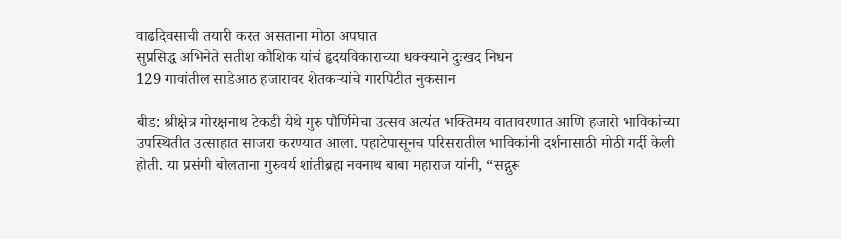वाढदिवसाची तयारी करत असताना मोठा अपघात
सुप्रसिद्ध अभिनेते सतीश कौशिक यांचं हृदयविकाराच्या धक्क्याने दुःखद निधन
129 गावांतील साडेआठ हजारावर शेतकर्‍यांचे गारपिटीत नुकसान

बीड: श्रीक्षेत्र गोरक्षनाथ टेकडी येथे गुरु पौर्णिमेचा उत्सव अत्यंत भक्तिमय वातावरणात आणि हजारो भाविकांच्या उपस्थितीत उत्साहात साजरा करण्यात आला. पहाटेपासूनच परिसरातील भाविकांनी दर्शनासाठी मोठी गर्दी केली होती. या प्रसंगी बोलताना गुरुवर्य शांतीब्रह्म नवनाथ बाबा महाराज यांनी, “सद्गुरू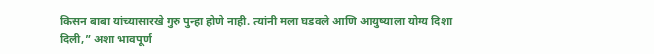किसन बाबा यांच्यासारखे गुरु पुन्हा होणे नाही. त्यांनी मला घडवले आणि आयुष्याला योग्य दिशा दिली,” अशा भावपूर्ण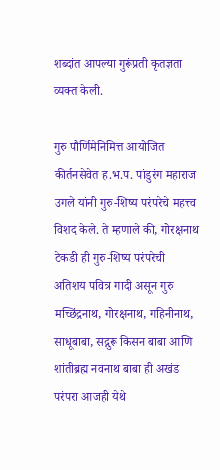शब्दांत आपल्या गुरूंप्रती कृतज्ञता व्यक्त केली.

गुरु पौर्णिमेनिमित्त आयोजित कीर्तनसेवेत ह.भ.प. पांडुरंग महाराज उगले यांनी गुरु-शिष्य परंपरेचे महत्त्व विशद केले. ते म्हणाले की, गोरक्षनाथ टेकडी ही गुरु-शिष्य परंपरेची अतिशय पवित्र गादी असून गुरु मच्छिंद्रनाथ, गोरक्षनाथ, गहिनीनाथ, साधूबाबा, सद्गुरू किसन बाबा आणि शांतीब्रह्म नवनाथ बाबा ही अखंड परंपरा आजही येथे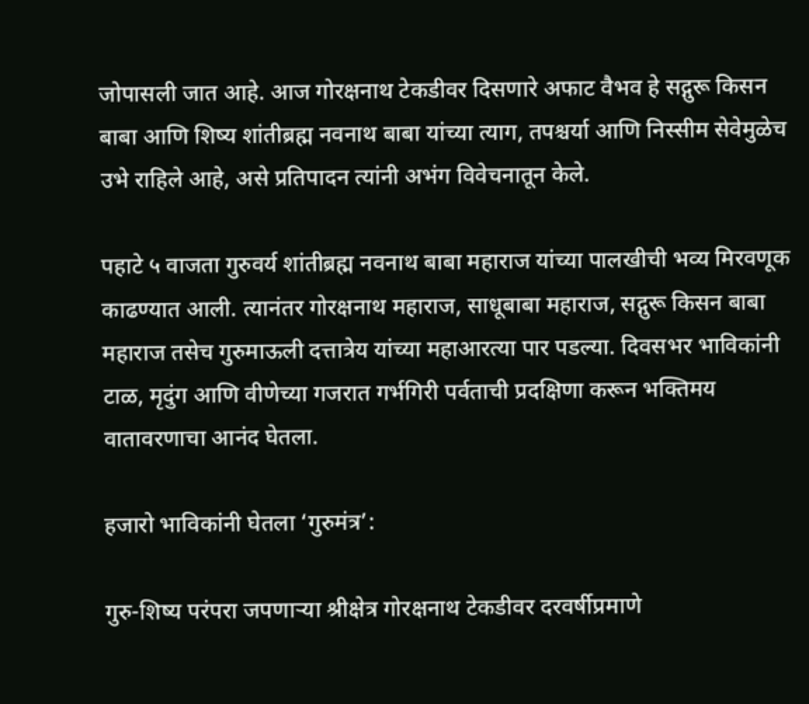जोपासली जात आहे. आज गोरक्षनाथ टेकडीवर दिसणारे अफाट वैभव हे सद्गुरू किसन बाबा आणि शिष्य शांतीब्रह्म नवनाथ बाबा यांच्या त्याग, तपश्चर्या आणि निस्सीम सेवेमुळेच उभे राहिले आहे, असे प्रतिपादन त्यांनी अभंग विवेचनातून केले.

पहाटे ५ वाजता गुरुवर्य शांतीब्रह्म नवनाथ बाबा महाराज यांच्या पालखीची भव्य मिरवणूक काढण्यात आली. त्यानंतर गोरक्षनाथ महाराज, साधूबाबा महाराज, सद्गुरू किसन बाबा महाराज तसेच गुरुमाऊली दत्तात्रेय यांच्या महाआरत्या पार पडल्या. दिवसभर भाविकांनी टाळ, मृदुंग आणि वीणेच्या गजरात गर्भगिरी पर्वताची प्रदक्षिणा करून भक्तिमय वातावरणाचा आनंद घेतला.

हजारो भाविकांनी घेतला ‘गुरुमंत्र’:

गुरु-शिष्य परंपरा जपणार्‍या श्रीक्षेत्र गोरक्षनाथ टेकडीवर दरवर्षीप्रमाणे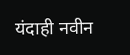यंदाही नवीन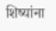शिष्यांना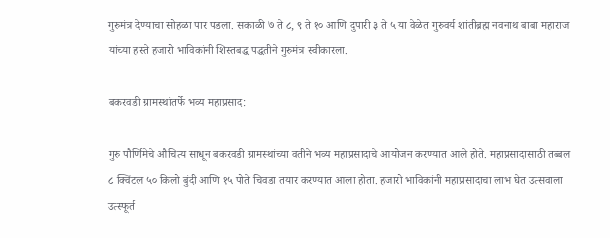गुरुमंत्र देण्याचा सोहळा पार पडला. सकाळी ७ ते ८, ९ ते १० आणि दुपारी ३ ते ५ या वेळेत गुरुवर्य शांतीब्रह्म नवनाथ बाबा महाराज यांच्या हस्ते हजारो भाविकांनी शिस्तबद्ध पद्धतीने गुरुमंत्र स्वीकारला.

बकरवडी ग्रामस्थांतर्फे भव्य महाप्रसाद:

गुरु पौर्णिमेचे औचित्य साधून बकरवडी ग्रामस्थांच्या वतीने भव्य महाप्रसादाचे आयोजन करण्यात आले होते. महाप्रसादासाठी तब्बल ८ क्विंटल ५० किलो बुंदी आणि १५ पोते चिवडा तयार करण्यात आला होता. हजारो भाविकांनी महाप्रसादाचा लाभ घेत उत्सवाला उत्स्फूर्त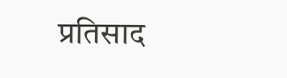प्रतिसाद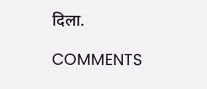दिला.

COMMENTS